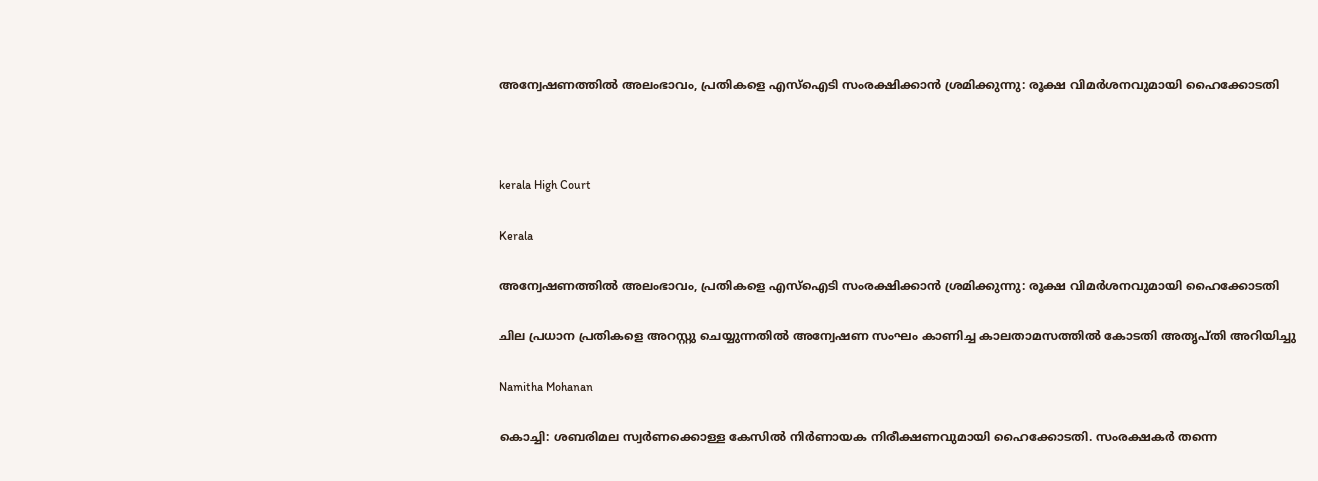അന്വേഷണത്തിൽ അലംഭാവം, പ്രതികളെ എസ്ഐടി സംരക്ഷിക്കാൻ ശ്രമിക്കുന്നു: രൂക്ഷ വിമർശനവുമായി ഹൈക്കോടതി



kerala High Court

Kerala

അന്വേഷണത്തിൽ അലംഭാവം, പ്രതികളെ എസ്ഐടി സംരക്ഷിക്കാൻ ശ്രമിക്കുന്നു: രൂക്ഷ വിമർശനവുമായി ഹൈക്കോടതി

ചില പ്രധാന പ്രതികളെ അറസ്റ്റു ചെയ്യുന്നതിൽ അന്വേഷണ സംഘം കാണിച്ച കാലതാമസത്തിൽ കോടതി അതൃപ്തി അറിയിച്ചു

Namitha Mohanan

കൊച്ചി: ശബരിമല സ്വർണക്കൊള്ള കേസിൽ നിർണായക നിരീക്ഷണവുമായി ഹൈക്കോടതി. സംരക്ഷകർ തന്നെ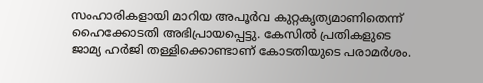സംഹാരികളായി മാറിയ അപൂർവ കുറ്റകൃത്യമാണിതെന്ന് ഹൈക്കോടതി അഭിപ്രായപ്പെട്ടു. കേസിൽ പ്രതികളുടെ ജാമ്യ ഹർജി തള്ളിക്കൊണ്ടാണ് കോടതിയുടെ പരാമർശം.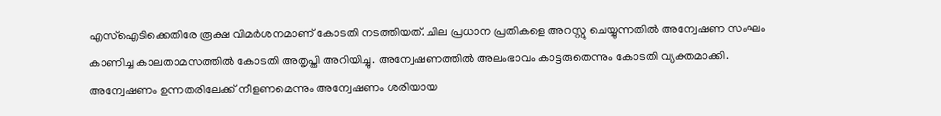എസ്ഐടിക്കെതിരേ രൂക്ഷ വിമർശനമാണ് കോടതി നടത്തിയത്. ചില പ്രധാന പ്രതികളെ അറസ്റ്റു ചെയ്യുന്നതിൽ അന്വേഷണ സംഘം കാണിച്ച കാലതാമസത്തിൽ കോടതി അതൃപ്തി അറിയിച്ചു. അന്വേഷണത്തിൽ അലംഭാവം കാട്ടരുതെന്നും കോടതി വ്യക്തമാക്കി. അന്വേഷണം ഉന്നതരിലേക്ക് നീളണമെന്നും അന്വേഷണം ശരിയായ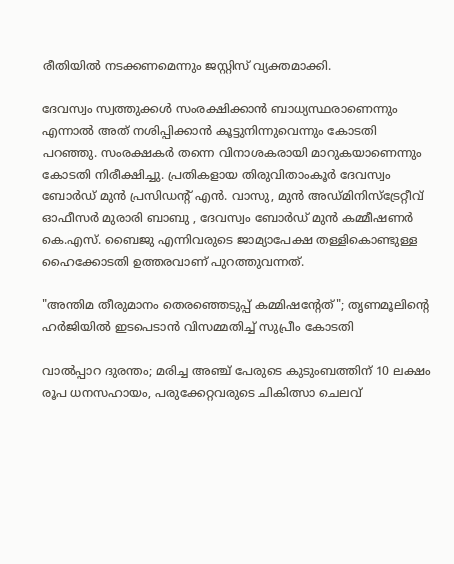രീതിയിൽ നടക്കണമെന്നും ജസ്റ്റിസ് വ്യക്തമാക്കി.

ദേവസ്വം സ്വത്തുക്കൾ സംരക്ഷിക്കാൻ ബാധ്യസ്ഥരാണെന്നും എന്നാൽ അത് നശിപ്പിക്കാൻ കൂട്ടുനിന്നുവെന്നും കോടതി പറഞ്ഞു. സംരക്ഷകര്‍ തന്നെ വിനാശകരായി മാറുകയാണെന്നും കോടതി നിരീക്ഷിച്ചു. പ്രതികളായ തിരുവിതാംകൂർ ദേവസ്വം ബോർഡ് മുൻ പ്രസിഡന്‍റ് എൻ. വാസു, മുൻ അഡ്മിനിസ്ട്രേറ്റീവ് ഓഫീസർ മുരാരി ബാബു , ദേവസ്വം ബോർഡ് മുൻ കമ്മീഷണർ കെ.എസ്. ബൈജു എന്നിവരുടെ ജാമ്യാപേക്ഷ തള്ളികൊണ്ടുള്ള ഹൈക്കോടതി ഉത്തരവാണ് പുറത്തുവന്നത്.

"അന്തിമ തീരുമാനം തെര‍ഞ്ഞെടുപ്പ് കമ്മിഷന്‍റേത്"; തൃണമൂലിന്‍റെ ഹർജിയിൽ ഇടപെടാൻ വിസമ്മതിച്ച് സുപ്രീം കോടതി

വാൽപ്പാറ ദുരന്തം; മരിച്ച അഞ്ച് പേരുടെ കുടുംബത്തിന് 10 ലക്ഷം രൂപ ധനസഹായം, പരുക്കേറ്റവരുടെ ചികിത്സാ ചെലവ്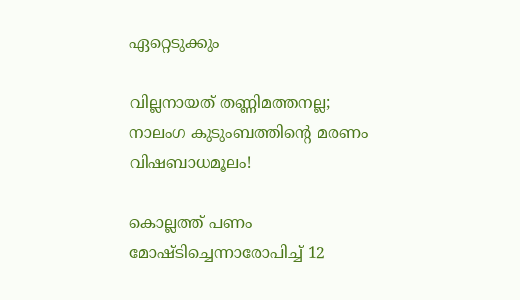ഏറ്റെടുക്കും

വില്ലനായത് തണ്ണിമത്തനല്ല; നാലംഗ കുടുംബത്തിന്‍റെ മരണം വിഷബാധമൂലം!

കൊല്ലത്ത് പണം മോഷ്ടിച്ചെന്നാരോപിച്ച് 12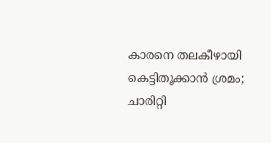കാരനെ തലകീഴായി കെട്ടിതൂക്കാൻ ശ്രമം; ചാരിറ്റി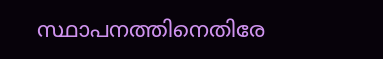സ്ഥാപനത്തിനെതിരേ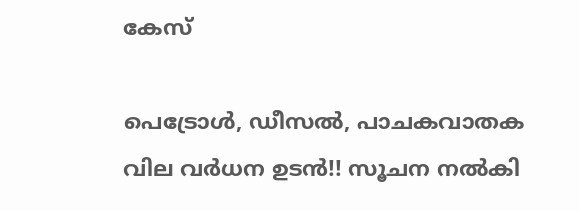കേസ്

പെട്രോൾ, ഡീസൽ, പാചകവാതക വില വർധന ഉടൻ!! സൂചന നൽകി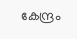കേന്ദ്രം